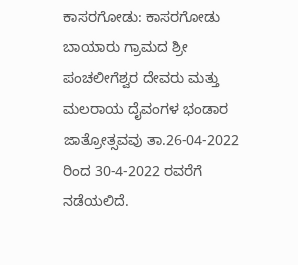ಕಾಸರಗೋಡು: ಕಾಸರಗೋಡು ಬಾಯಾರು ಗ್ರಾಮದ ಶ್ರೀ ಪಂಚಲೀಗೆಶ್ವರ ದೇವರು ಮತ್ತು ಮಲರಾಯ ದೈವಂಗಳ ಭಂಡಾರ ಜಾತ್ರೋತ್ಸವವು ತಾ.26-04-2022 ರಿಂದ 30-4-2022 ರವರೆಗೆ ನಡೆಯಲಿದೆ.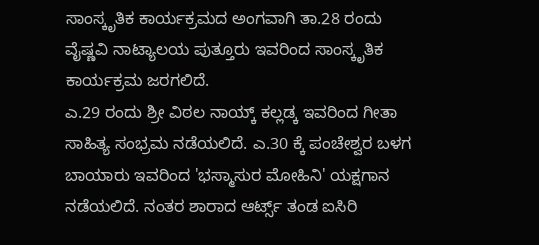ಸಾಂಸ್ಕೃತಿಕ ಕಾರ್ಯಕ್ರಮದ ಅಂಗವಾಗಿ ತಾ.28 ರಂದು ವೈಷ್ಣವಿ ನಾಟ್ಯಾಲಯ ಪುತ್ತೂರು ಇವರಿಂದ ಸಾಂಸ್ಕೃತಿಕ ಕಾರ್ಯಕ್ರಮ ಜರಗಲಿದೆ.
ಎ.29 ರಂದು ಶ್ರೀ ವಿಠಲ ನಾಯ್ಕ್ ಕಲ್ಲಡ್ಕ ಇವರಿಂದ ಗೀತಾ ಸಾಹಿತ್ಯ ಸಂಭ್ರಮ ನಡೆಯಲಿದೆ. ಎ.30 ಕ್ಕೆ ಪಂಚೇಶ್ವರ ಬಳಗ
ಬಾಯಾರು ಇವರಿಂದ 'ಭಸ್ಮಾಸುರ ಮೋಹಿನಿ' ಯಕ್ಷಗಾನ ನಡೆಯಲಿದೆ. ನಂತರ ಶಾರಾದ ಆರ್ಟ್ಸ್ ತಂಡ ಐಸಿರಿ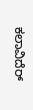ಕಲಾವಿದೆರ್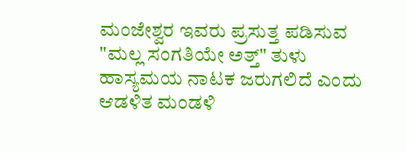ಮಂಜೇಶ್ವರ ಇವರು ಪ್ರಸುತ್ತ ಪಡಿಸುವ "ಮಲ್ಲ ಸಂಗತಿಯೇ ಅತ್ತ್" ತುಳು ಹಾಸ್ಯಮಯ ನಾಟಕ ಜರುಗಲಿದೆ ಎಂದು ಆಡಳಿತ ಮಂಡಳಿ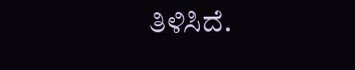ತಿಳಿಸಿದೆ.